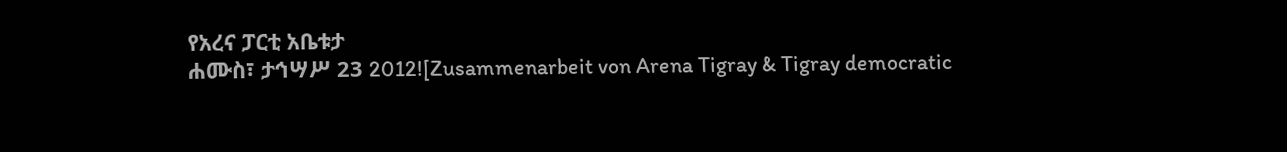የአረና ፓርቲ አቤቱታ
ሐሙስ፣ ታኅሣሥ 23 2012![Zusammenarbeit von Arena Tigray & Tigray democratic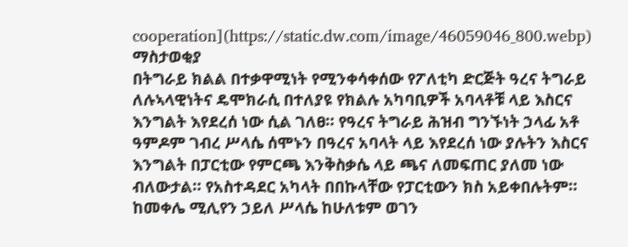cooperation](https://static.dw.com/image/46059046_800.webp)
ማስታወቂያ
በትግራይ ክልል በተቃዋሚነት የሚንቀሳቀሰው የፖለቲካ ድርጅት ዓረና ትግራይ ለሉኣላዊነትና ዴሞክራሲ በተለያዩ የክልሉ አካባቢዎች አባላቶቹ ላይ እስርና እንግልት እየደረሰ ነው ሲል ገለፀ። የዓረና ትግራይ ሕዝብ ግንኙነት ኃላፊ አቶ ዓምዶም ገብረ ሥላሴ ሰሞኑን በዓረና አባላት ላይ እየደረሰ ነው ያሉትን እስርና እንግልት በፓርቲው የምርጫ እንቅስቃሴ ላይ ጫና ለመፍጠር ያለመ ነው ብለውታል። የአስተዳደር አካላት በበኩላቸው የፓርቲውን ክስ አይቀበሉትም። ከመቀሌ ሚሊየን ኃይለ ሥላሴ ከሁለቱም ወገን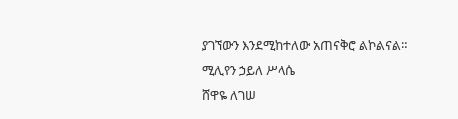ያገኘውን እንደሚከተለው አጠናቅሮ ልኮልናል።
ሚሊየን ኃይለ ሥላሴ
ሸዋዬ ለገሠ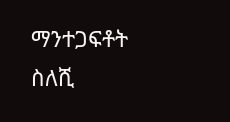ማንተጋፍቶት ስለሺ